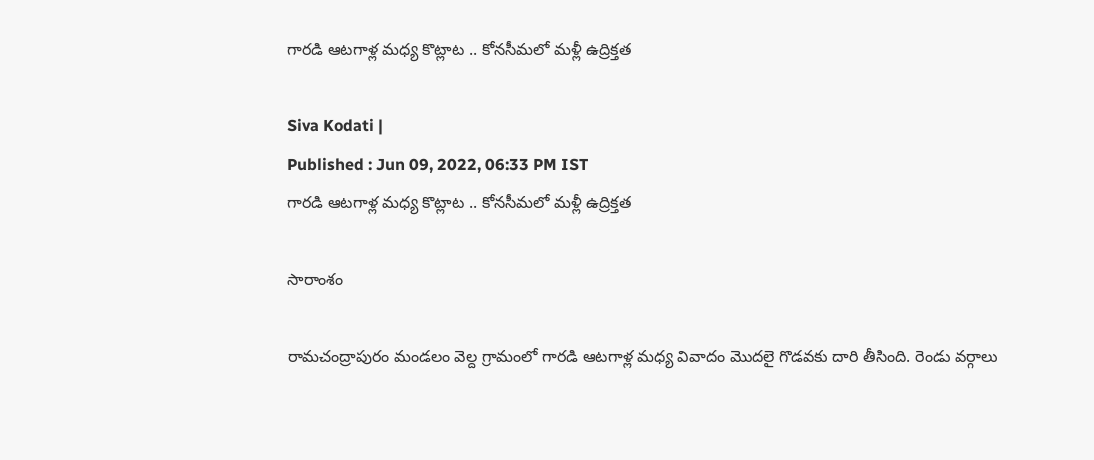గారడి ఆటగాళ్ల మధ్య కొట్లాట .. కోనసీమలో మళ్లీ ఉద్రిక్తత

Siva Kodati |
Published : Jun 09, 2022, 06:33 PM IST
గారడి ఆటగాళ్ల మధ్య కొట్లాట .. కోనసీమలో మళ్లీ ఉద్రిక్తత

సారాంశం

రామచంద్రాపురం మండలం వెల్ద గ్రామంలో గారడి ఆటగాళ్ల మధ్య వివాదం మొదలై గొడవకు దారి తీసింది. రెండు వర్గాలు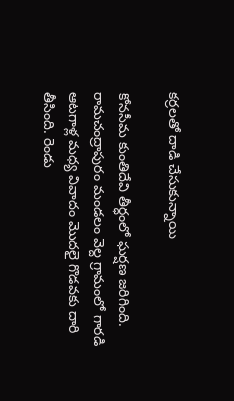కర్రలతో దాడి చేసుకున్నాయి

కోనసీమ కుంతిదేవి తీర్ధంలో ఘర్షణ జరిగింది. రామచంద్రాపురం మండలం వెల్ద గ్రామంలో గారడి ఆటగాళ్ల మధ్య వివాదం మొదలై గొడవకు దారి తీసింది. రెండు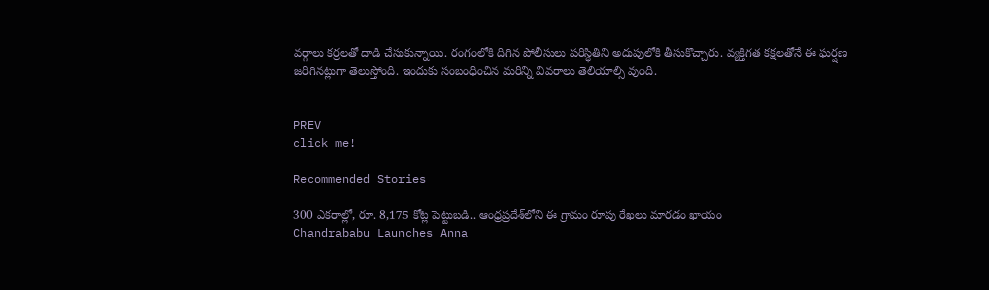వర్గాలు కర్రలతో దాడి చేసుకున్నాయి. రంగంలోకి దిగిన పోలీసులు పరిస్ధితిని అదుపులోకి తీసుకొచ్చారు. వ్యక్తిగత కక్షలతోనే ఈ ఘర్షణ జరిగినట్లుగా తెలుస్తోంది. ఇందుకు సంబంధించిన మరిన్ని వివరాలు తెలియాల్సి వుంది.


PREV
click me!

Recommended Stories

300 ఎక‌రాల్లో, రూ. 8,175 కోట్ల పెట్టుబ‌డి.. ఆంధ్ర‌ప్ర‌దేశ్‌లోని ఈ గ్రామం రూపు రేఖ‌లు మార‌డం ఖాయం
Chandrababu Launches Anna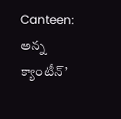Canteen: అన్న క్యాంటీన్’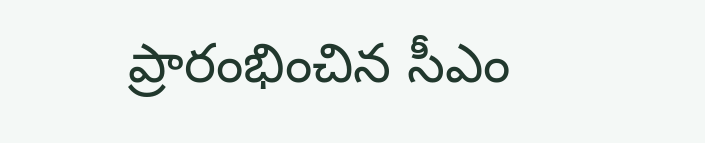ప్రారంభించిన సీఎం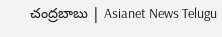చంద్రబాబు | Asianet News Telugu